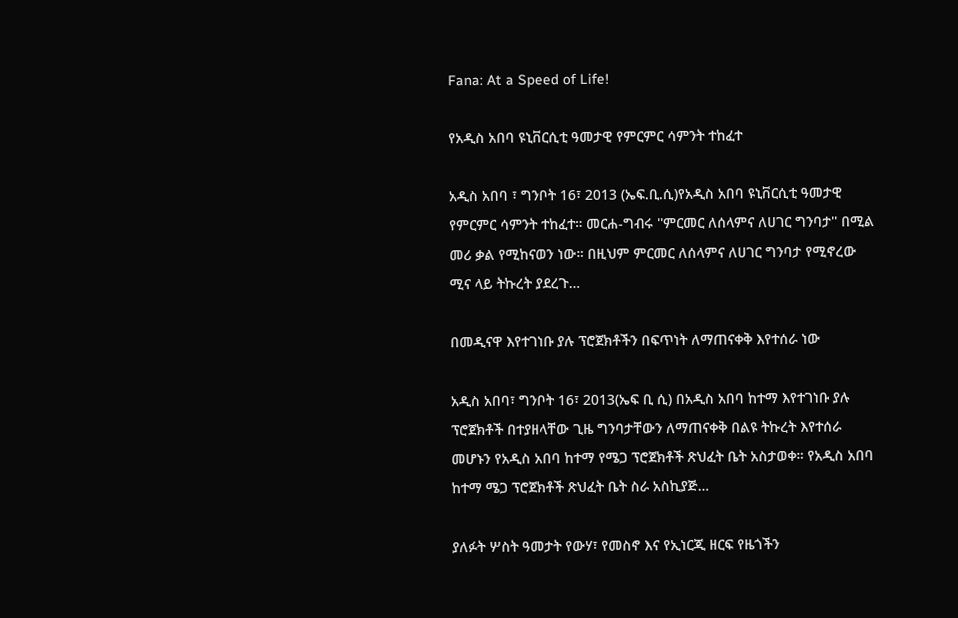Fana: At a Speed of Life!

የአዲስ አበባ ዩኒቨርሲቲ ዓመታዊ የምርምር ሳምንት ተከፈተ

አዲስ አበባ ፣ ግንቦት 16፣ 2013 (ኤፍ.ቢ.ሲ)የአዲስ አበባ ዩኒቨርሲቲ ዓመታዊ የምርምር ሳምንት ተከፈተ። መርሐ-ግብሩ ''ምርመር ለሰላምና ለሀገር ግንባታ'' በሚል መሪ ቃል የሚከናወን ነው። በዚህም ምርመር ለሰላምና ለሀገር ግንባታ የሚኖረው ሚና ላይ ትኩረት ያደረጉ…

በመዲናዋ እየተገነቡ ያሉ ፕሮጀክቶችን በፍጥነት ለማጠናቀቅ እየተሰራ ነው

አዲስ አበባ፣ ግንቦት 16፣ 2013(ኤፍ ቢ ሲ) በአዲስ አበባ ከተማ እየተገነቡ ያሉ ፕሮጀክቶች በተያዘላቸው ጊዜ ግንባታቸውን ለማጠናቀቅ በልዩ ትኩረት እየተሰራ መሆኑን የአዲስ አበባ ከተማ የሜጋ ፕሮጀክቶች ጽህፈት ቤት አስታወቀ። የአዲስ አበባ ከተማ ሜጋ ፕሮጀክቶች ጽህፈት ቤት ስራ አስኪያጅ…

ያለፉት ሦስት ዓመታት የውሃ፣ የመስኖ እና የኢነርጂ ዘርፍ የዜጎችን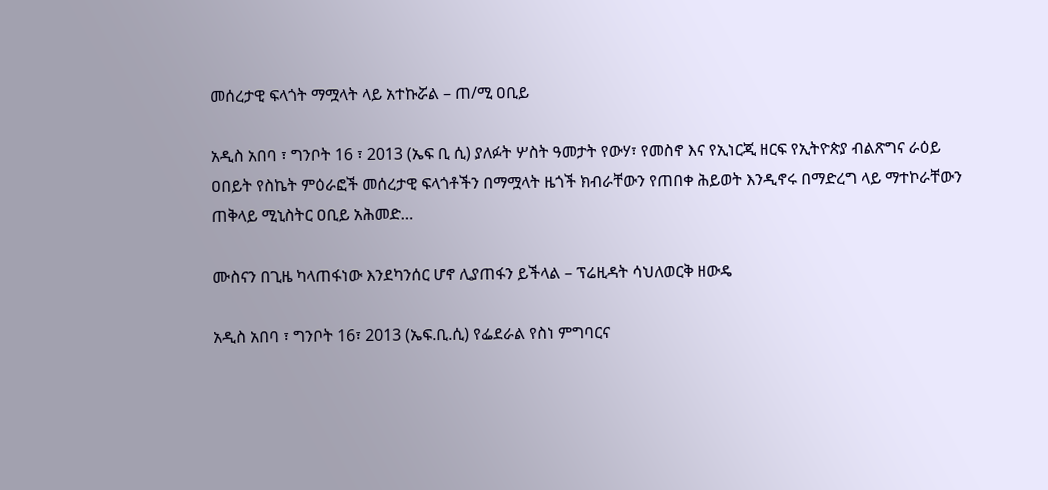መሰረታዊ ፍላጎት ማሟላት ላይ አተኩሯል – ጠ/ሚ ዐቢይ

አዲስ አበባ ፣ ግንቦት 16 ፣ 2013 (ኤፍ ቢ ሲ) ያለፉት ሦስት ዓመታት የውሃ፣ የመስኖ እና የኢነርጂ ዘርፍ የኢትዮጵያ ብልጽግና ራዕይ ዐበይት የስኬት ምዕራፎች መሰረታዊ ፍላጎቶችን በማሟላት ዜጎች ክብራቸውን የጠበቀ ሕይወት እንዲኖሩ በማድረግ ላይ ማተኮራቸውን ጠቅላይ ሚኒስትር ዐቢይ አሕመድ…

ሙስናን በጊዜ ካላጠፋነው እንደካንሰር ሆኖ ሊያጠፋን ይችላል – ፕሬዚዳት ሳህለወርቅ ዘውዴ

አዲስ አበባ ፣ ግንቦት 16፣ 2013 (ኤፍ.ቢ.ሲ) የፌደራል የስነ ምግባርና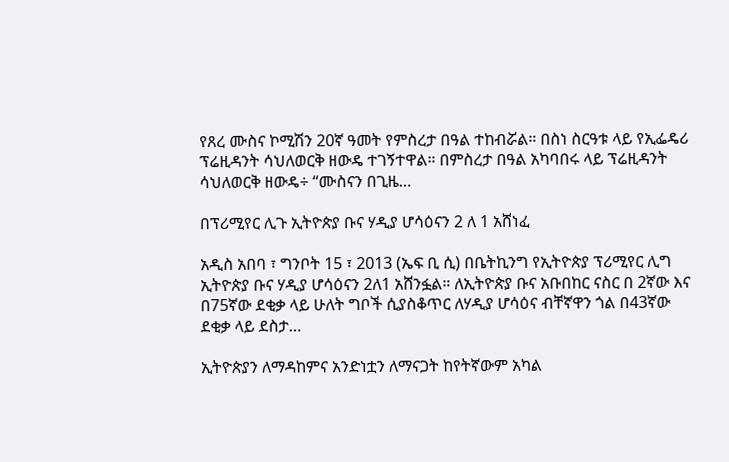የጸረ ሙስና ኮሚሽን 20ኛ ዓመት የምስረታ በዓል ተከብሯል። በስነ ስርዓቱ ላይ የኢፌዴሪ ፕሬዚዳንት ሳህለወርቅ ዘውዴ ተገኝተዋል። በምስረታ በዓል አካባበሩ ላይ ፕሬዚዳንት ሳህለወርቅ ዘውዴ÷ “ሙስናን በጊዜ…

በፕሪሚየር ሊጉ ኢትዮጵያ ቡና ሃዲያ ሆሳዕናን 2 ለ 1 አሸነፈ

አዲስ አበባ ፣ ግንቦት 15 ፣ 2013 (ኤፍ ቢ ሲ) በቤትኪንግ የኢትዮጵያ ፕሪሚየር ሊግ ኢትዮጵያ ቡና ሃዲያ ሆሳዕናን 2ለ1 አሸንፏል። ለኢትዮጵያ ቡና አቡበከር ናስር በ 2ኛው እና በ75ኛው ደቂቃ ላይ ሁለት ግቦች ሲያስቆጥር ለሃዲያ ሆሳዕና ብቸኛዋን ጎል በ43ኛው ደቂቃ ላይ ደስታ…

ኢትዮጵያን ለማዳከምና አንድነቷን ለማናጋት ከየትኛውም አካል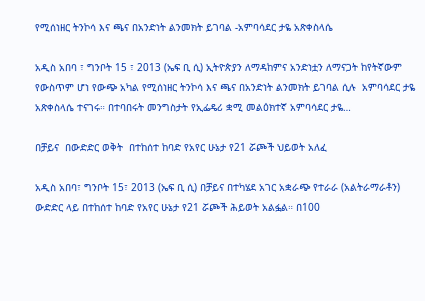የሚሰነዘር ትንኮሳ እና ጫና በአንድነት ልንመክት ይገባል -አምባሳደር ታዬ አጽቀስላሴ

አዲስ አበባ ፣ ግንቦት 15 ፣ 2013 (ኤፍ ቢ ሲ) ኢትዮጵያን ለማዳከምና አንድነቷን ለማናጋት ከየትኛውም የውስጥም ሆነ የውጭ አካል የሚሰነዘር ትንኮሳ እና ጫና በአንድነት ልንመክት ይገባል ሲሉ  አምባሳደር ታዬ አጽቀስላሴ ተናገሩ። በተባበሩት መንግስታት የኢፌዴሪ ቋሚ መልዕክተኛ አምባሳደር ታዬ…

በቻይና  በውድድር ወቅት  በተከሰተ ከባድ የአየር ሁኔታ የ21 ሯጮች ህይወት አለፈ

አዲስ አበባ፣ ግንቦት 15፣ 2013 (ኤፍ ቢ ሲ) በቻይና በተካሄደ አገር አቋራጭ የተራራ (አልትራማራቶን) ውድድር ላይ በተከሰተ ከባድ የአየር ሁኔታ የ21 ሯጮች ሕይወት አልፏል። በ100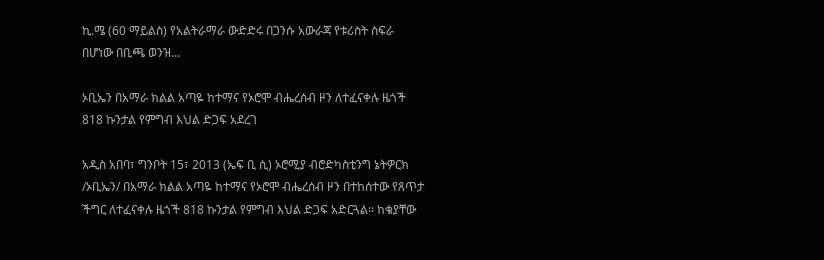ኪ.ሜ (60 ማይልስ) የአልትራማራ ውድድሩ በጋንሱ አውራጃ የቱሪስት ስፍራ በሆነው በቢጫ ወንዝ…

ኦቢኤን በአማራ ክልል አጣዬ ከተማና የኦሮሞ ብሔረሰብ ዞን ለተፈናቀሉ ዜጎች 818 ኩንታል የምግብ እህል ድጋፍ አደረገ

አዲስ አበባ፣ ግንቦት 15፣ 2013 (ኤፍ ቢ ሲ) ኦሮሚያ ብሮድካስቲንግ ኔትዎርክ /ኦቢኤን/ በአማራ ክልል አጣዬ ከተማና የኦሮሞ ብሔረሰብ ዞን በተከሰተው የጸጥታ ችግር ለተፈናቀሉ ዜጎች 818 ኩንታል የምግብ እህል ድጋፍ አድርጓል፡፡ ከቄያቸው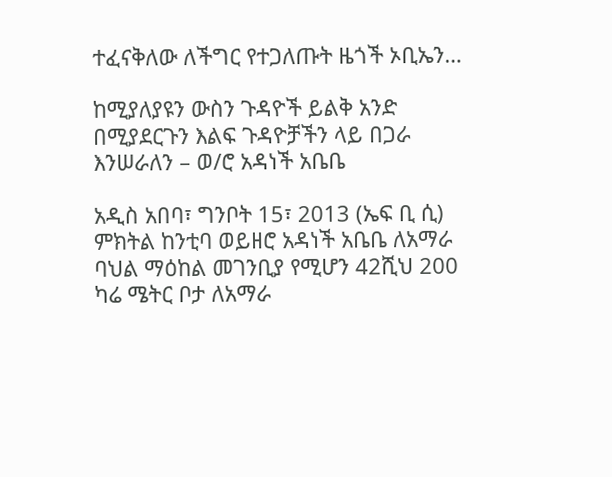ተፈናቅለው ለችግር የተጋለጡት ዜጎች ኦቢኤን…

ከሚያለያዩን ውስን ጉዳዮች ይልቅ አንድ በሚያደርጉን እልፍ ጉዳዮቻችን ላይ በጋራ እንሠራለን – ወ/ሮ አዳነች አቤቤ

አዲስ አበባ፣ ግንቦት 15፣ 2013 (ኤፍ ቢ ሲ) ምክትል ከንቲባ ወይዘሮ አዳነች አቤቤ ለአማራ ባህል ማዕከል መገንቢያ የሚሆን 42ሺህ 200 ካሬ ሜትር ቦታ ለአማራ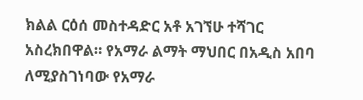ክልል ርዕሰ መስተዳድር አቶ አገኘሁ ተሻገር አስረክበዋል። የአማራ ልማት ማህበር በአዲስ አበባ ለሚያስገነባው የአማራ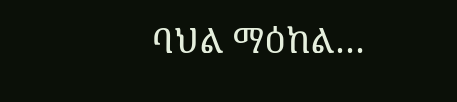ባህል ማዕከል…